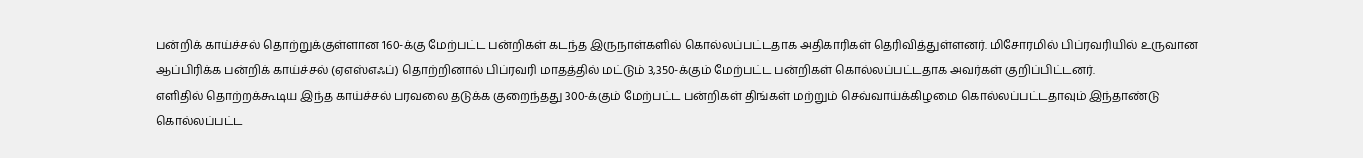பன்றிக் காய்ச்சல் தொற்றுக்குள்ளான 160-க்கு மேற்பட்ட பன்றிகள் கடந்த இருநாள்களில் கொல்லப்பட்டதாக அதிகாரிகள் தெரிவித்துள்ளனர். மிசோரமில் பிப்ரவரியில் உருவான ஆப்பிரிக்க பன்றிக் காய்ச்சல் (ஏஎஸ்எஃப்) தொற்றினால் பிப்ரவரி மாதத்தில் மட்டும் 3,350-க்கும் மேற்பட்ட பன்றிகள் கொல்லப்பட்டதாக அவர்கள் குறிப்பிட்டனர்.
எளிதில் தொற்றக்கூடிய இந்த காய்ச்சல் பரவலை தடுக்க குறைந்தது 300-க்கும் மேற்பட்ட பன்றிகள் திங்கள் மற்றும் செவ்வாய்க்கிழமை கொல்லப்பட்டதாவும் இந்தாண்டு கொல்லப்பட்ட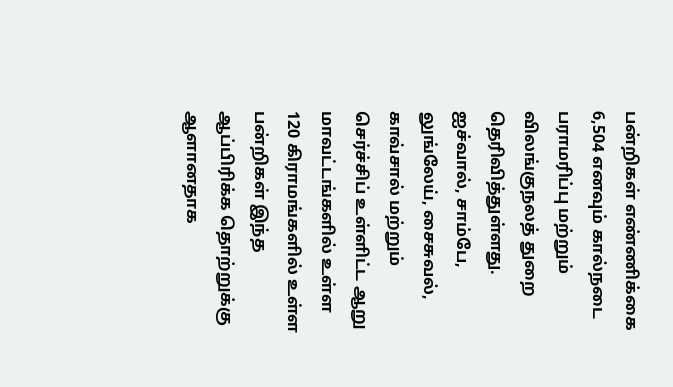பன்றிகள் எண்ணிக்கை 6,504 எனவும் கால்நடை பராமரிப்பு மற்றும் விலங்குநலத் துறை தெரிவித்துள்ளது.
ஐச்வால், சாம்பே, லுங்லேய், சைசுவல், காவ்சால் மற்றும் செர்ச்சிப் உள்ளிட்ட ஆறு மாவட்டங்களில் உள்ள 120 கிராமங்களில் உள்ள பன்றிகள் இந்த ஆப்பிரிக்க தொற்றுக்கு ஆளானதாக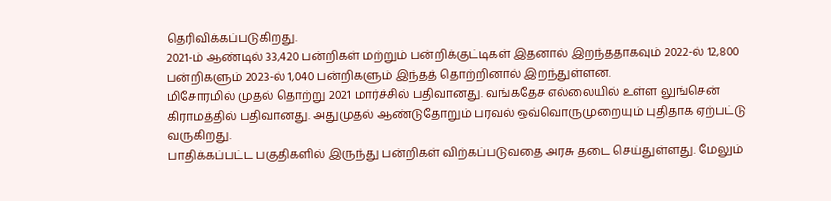தெரிவிக்கப்படுகிறது.
2021-ம் ஆண்டில் 33,420 பன்றிகள் மற்றும் பன்றிக்குட்டிகள் இதனால் இறந்ததாகவும் 2022-ல் 12,800 பன்றிகளும் 2023-ல் 1,040 பன்றிகளும் இந்தத் தொற்றினால் இறந்துள்ளன.
மிசோரமில் முதல் தொற்று 2021 மார்ச்சில் பதிவானது. வங்கதேச எல்லையில் உள்ள லுங்சென் கிராமத்தில் பதிவானது. அதுமுதல் ஆண்டுதோறும் பரவல் ஒவ்வொருமுறையும் புதிதாக ஏற்பட்டு வருகிறது.
பாதிக்கப்பட்ட பகுதிகளில் இருந்து பன்றிகள் விற்கப்படுவதை அரசு தடை செய்துள்ளது. மேலும்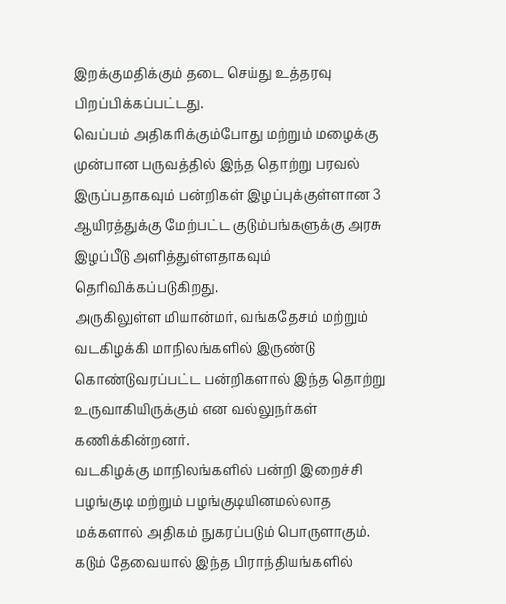இறக்குமதிக்கும் தடை செய்து உத்தரவு பிறப்பிக்கப்பட்டது.
வெப்பம் அதிகரிக்கும்போது மற்றும் மழைக்கு முன்பான பருவத்தில் இந்த தொற்று பரவல் இருப்பதாகவும் பன்றிகள் இழப்புக்குள்ளான 3 ஆயிரத்துக்கு மேற்பட்ட குடும்பங்களுக்கு அரசு இழப்பீடு அளித்துள்ளதாகவும் தெரிவிக்கப்படுகிறது.
அருகிலுள்ள மியான்மர், வங்கதேசம் மற்றும் வடகிழக்கி மாநிலங்களில் இருண்டு கொண்டுவரப்பட்ட பன்றிகளால் இந்த தொற்று உருவாகியிருக்கும் என வல்லுநர்கள் கணிக்கின்றனர்.
வடகிழக்கு மாநிலங்களில் பன்றி இறைச்சி பழங்குடி மற்றும் பழங்குடியினமல்லாத மக்களால் அதிகம் நுகரப்படும் பொருளாகும்.
கடும் தேவையால் இந்த பிராந்தியங்களில்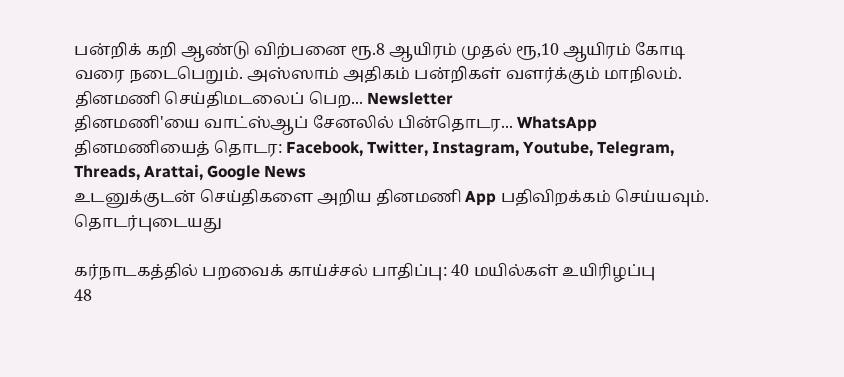பன்றிக் கறி ஆண்டு விற்பனை ரூ.8 ஆயிரம் முதல் ரூ,10 ஆயிரம் கோடி வரை நடைபெறும். அஸ்ஸாம் அதிகம் பன்றிகள் வளர்க்கும் மாநிலம்.
தினமணி செய்திமடலைப் பெற... Newsletter
தினமணி'யை வாட்ஸ்ஆப் சேனலில் பின்தொடர... WhatsApp
தினமணியைத் தொடர: Facebook, Twitter, Instagram, Youtube, Telegram, Threads, Arattai, Google News
உடனுக்குடன் செய்திகளை அறிய தினமணி App பதிவிறக்கம் செய்யவும்.
தொடர்புடையது

கர்நாடகத்தில் பறவைக் காய்ச்சல் பாதிப்பு: 40 மயில்கள் உயிரிழப்பு
48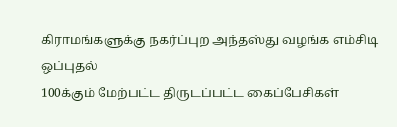கிராமங்களுக்கு நகர்ப்புற அந்தஸ்து வழங்க எம்சிடி ஒப்புதல்
100க்கும் மேற்பட்ட திருடப்பட்ட கைப்பேசிகள்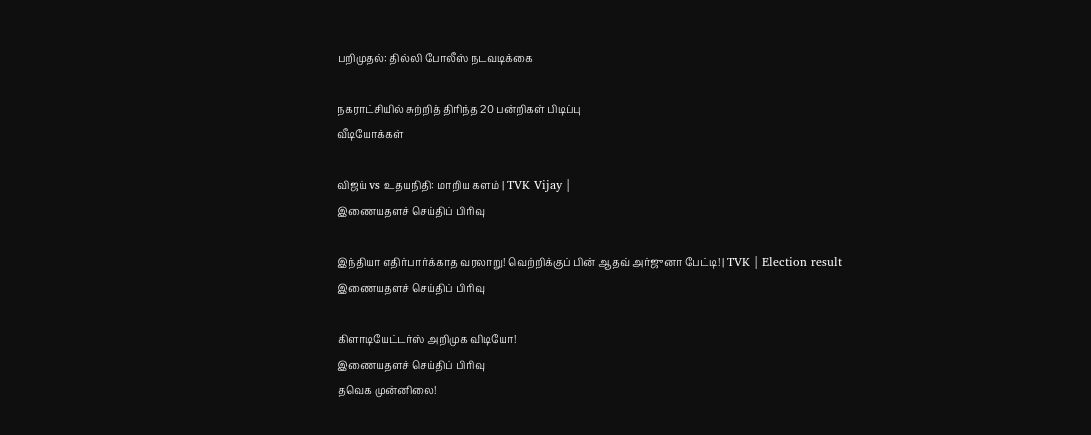பறிமுதல்: தில்லி போலீஸ் நடவடிக்கை

நகராட்சியில் சுற்றித் திரிந்த 20 பன்றிகள் பிடிப்பு
வீடியோக்கள்

விஜய் vs உதயநிதி: மாறிய களம் | TVK Vijay |
இணையதளச் செய்திப் பிரிவு

இந்தியா எதிர்பார்க்காத வரலாறு! வெற்றிக்குப் பின் ஆதவ் அர்ஜுனா பேட்டி! | TVK | Election result
இணையதளச் செய்திப் பிரிவு

கிளாடியேட்டர்ஸ் அறிமுக விடியோ!
இணையதளச் செய்திப் பிரிவு
தவெக முன்னிலை!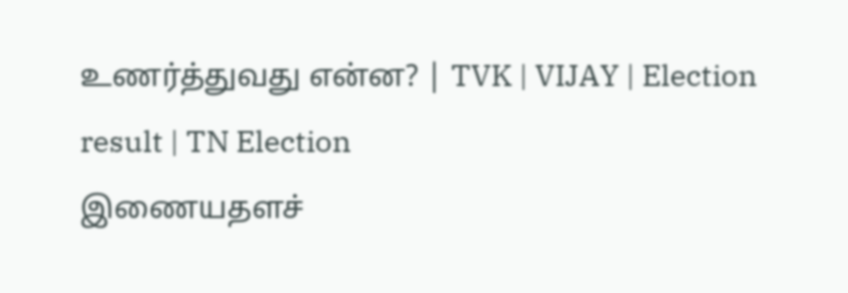உணர்த்துவது என்ன? | TVK | VIJAY | Election result | TN Election
இணையதளச்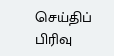செய்திப் பிரிவு